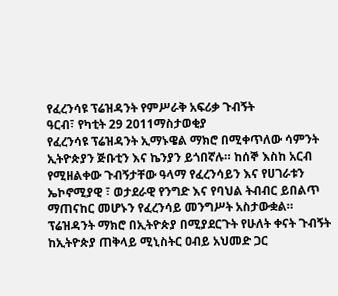የፈረንሳዩ ፕሬዝዳንት የምሥራቅ አፍሪቃ ጉብኝት
ዓርብ፣ የካቲት 29 2011ማስታወቂያ
የፈረንሳዩ ፕሬዝዳንት ኢማኑዌል ማክሮ በሚቀጥለው ሳምንት ኢትዮጵያን ጅቡቲን እና ኬንያን ይጎበኛሉ። ከሰኞ እስከ አርብ የሚዘልቀው ጉብኝታቸው ዓላማ የፈረንሳይን እና የሀገራቱን ኤኮኖሚያዊ ፣ ወታደራዊ የንግድ እና የባህል ትብብር ይበልጥ ማጠናከር መሆኑን የፈረንሳይ መንግሥት አስታውቋል። ፕሬዝዳንት ማክሮ በኢትዮጵያ በሚያደርጉት የሁለት ቀናት ጉብኝት ከኢትዮጵያ ጠቅላይ ሚኒስትር ዐብይ አህመድ ጋር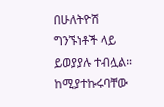በሁለትዮሽ ግንኙነቶች ላይ ይወያያሉ ተብሏል። ከሚያተኩሩባቸው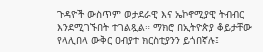ጉዳዮች ውስጥም ወታደራዊ እና ኤኮኖሚያዊ ትብብር እንደሚገኙበት ተገልጿል። ማክሮ በኢትዮጵያ ቆይታቸው የላሊበላ ውቅር ዐብያተ ክርስቲያንን ይጎበኛሉ፤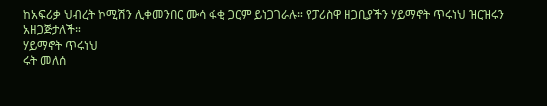ከአፍሪቃ ህብረት ኮሚሽን ሊቀመንበር ሙሳ ፋቂ ጋርም ይነጋገራሉ። የፓሪስዋ ዘጋቢያችን ሃይማኖት ጥሩነህ ዝርዝሩን አዘጋጅታለች።
ሃይማኖት ጥሩነህ
ሩት መለሰ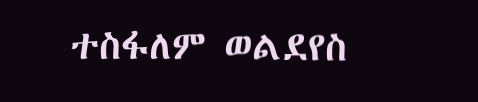ተስፋለም ወልደየስ